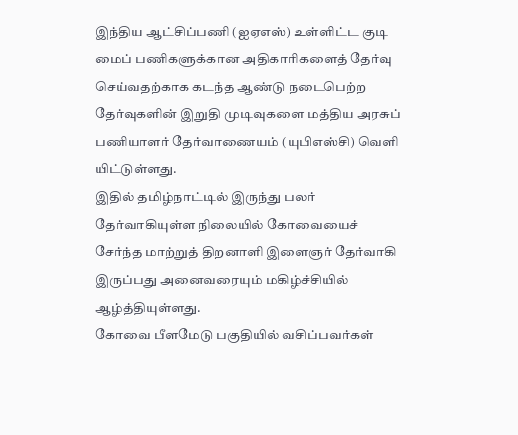இந்திய ஆட்சிப்பணி (ஐஏஎஸ்) உள்ளிட்ட குடி மைப் பணிகளுக்கான அதிகாரிகளைத் தேர்வு செய்வதற்காக கடந்த ஆண்டு நடைபெற்ற தேர்வுகளின் இறுதி முடிவுகளை மத்திய அரசுப் பணியாளர் தேர்வாணையம் (யுபிஎஸ்சி) வெளி யிட்டுள்ளது.
இதில் தமிழ்நாட்டில் இருந்து பலர் தேர்வாகியுள்ள நிலையில் கோவையைச் சேர்ந்த மாற்றுத் திறனாளி இளைஞர் தேர்வாகி இருப்பது அனைவரையும் மகிழ்ச்சியில் ஆழ்த்தியுள்ளது.
கோவை பீளமேடு பகுதியில் வசிப்பவர்கள்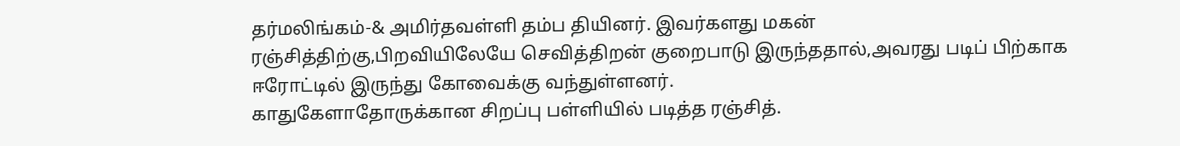தர்மலிங்கம்-& அமிர்தவள்ளி தம்ப தியினர். இவர்களது மகன் ரஞ்சித்திற்கு,பிறவியிலேயே செவித்திறன் குறைபாடு இருந்ததால்,அவரது படிப் பிற்காக ஈரோட்டில் இருந்து கோவைக்கு வந்துள்ளனர்.
காதுகேளாதோருக்கான சிறப்பு பள்ளியில் படித்த ரஞ்சித்.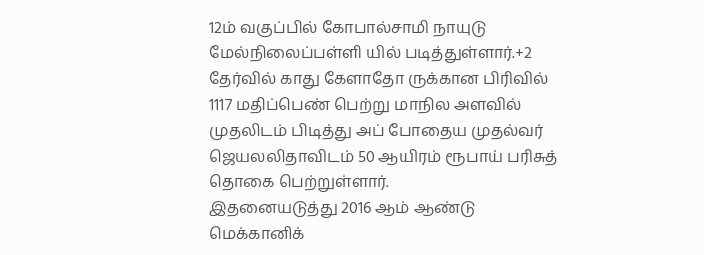12ம் வகுப்பில் கோபால்சாமி நாயுடு மேல்நிலைப்பள்ளி யில் படித்துள்ளார்.+2 தேர்வில் காது கேளாதோ ருக்கான பிரிவில் 1117 மதிப்பெண் பெற்று மாநில அளவில் முதலிடம் பிடித்து அப் போதைய முதல்வர் ஜெயலலிதாவிடம் 50 ஆயிரம் ரூபாய் பரிசுத் தொகை பெற்றுள்ளார்.
இதனையடுத்து 2016 ஆம் ஆண்டு மெக்கானிக்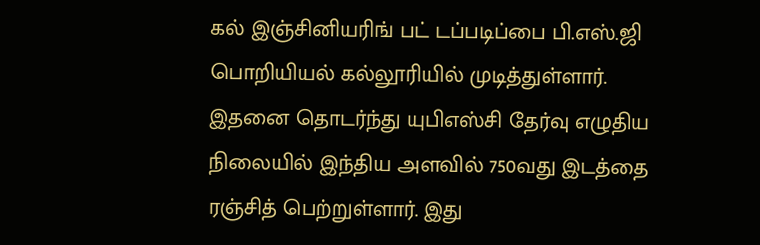கல் இஞ்சினியரிங் பட் டப்படிப்பை பி.எஸ்.ஜி பொறியியல் கல்லூரியில் முடித்துள்ளார்.
இதனை தொடர்ந்து யுபிஎஸ்சி தேர்வு எழுதிய நிலையில் இந்திய அளவில் 750வது இடத்தை ரஞ்சித் பெற்றுள்ளார். இது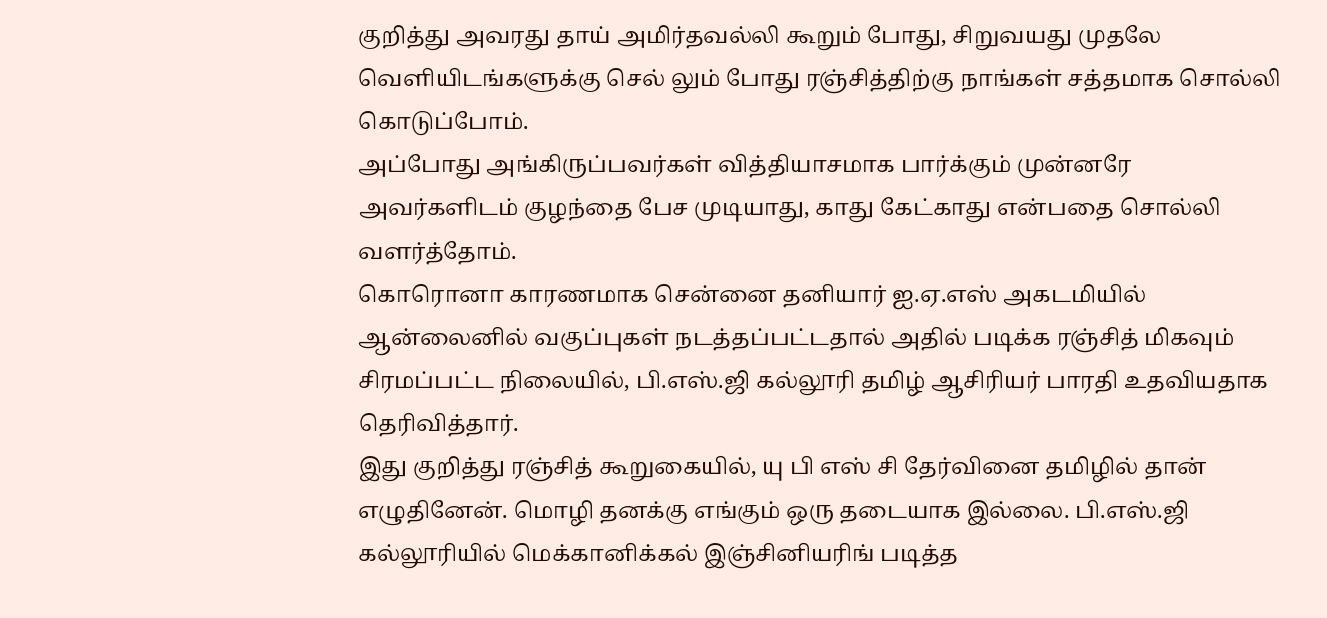குறித்து அவரது தாய் அமிர்தவல்லி கூறும் போது, சிறுவயது முதலே வெளியிடங்களுக்கு செல் லும் போது ரஞ்சித்திற்கு நாங்கள் சத்தமாக சொல்லி கொடுப்போம்.
அப்போது அங்கிருப்பவர்கள் வித்தியாசமாக பார்க்கும் முன்னரே அவர்களிடம் குழந்தை பேச முடியாது, காது கேட்காது என்பதை சொல்லி வளர்த்தோம்.
கொரொனா காரணமாக சென்னை தனியார் ஐ.ஏ.எஸ் அகடமியில் ஆன்லைனில் வகுப்புகள் நடத்தப்பட்டதால் அதில் படிக்க ரஞ்சித் மிகவும் சிரமப்பட்ட நிலையில், பி.எஸ்.ஜி கல்லூரி தமிழ் ஆசிரியர் பாரதி உதவியதாக தெரிவித்தார்.
இது குறித்து ரஞ்சித் கூறுகையில், யு பி எஸ் சி தேர்வினை தமிழில் தான் எழுதினேன். மொழி தனக்கு எங்கும் ஒரு தடையாக இல்லை. பி.எஸ்.ஜி கல்லூரியில் மெக்கானிக்கல் இஞ்சினியரிங் படித்த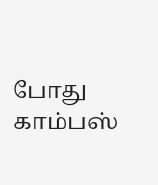போது காம்பஸ்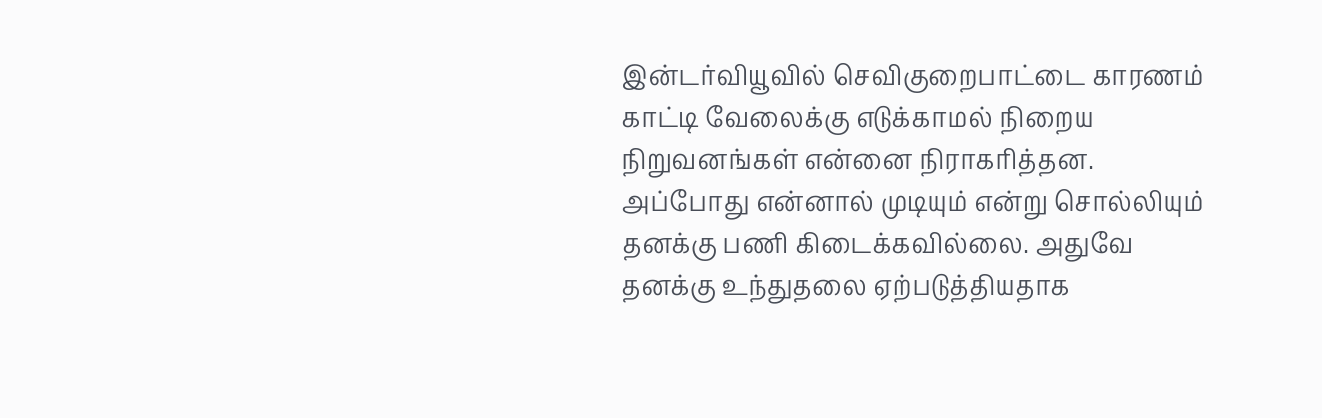இன்டர்வியூவில் செவிகுறைபாட்டை காரணம் காட்டி வேலைக்கு எடுக்காமல் நிறைய நிறுவனங்கள் என்னை நிராகரித்தன.
அப்போது என்னால் முடியும் என்று சொல்லியும் தனக்கு பணி கிடைக்கவில்லை. அதுவே தனக்கு உந்துதலை ஏற்படுத்தியதாக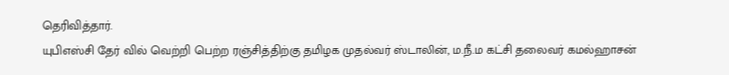தெரிவித்தார்.
யுபிஎஸ்சி தேர் வில் வெற்றி பெற்ற ரஞ்சித்திற்கு தமிழக முதல்வர் ஸ்டாலின், ம.நீ.ம கட்சி தலைவர் கமல்ஹாசன்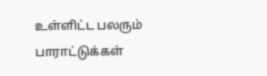உள்ளிட்ட பலரும் பாராட்டுக்கள்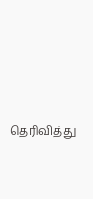தெரிவித்து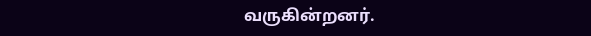வருகின்றனர்.